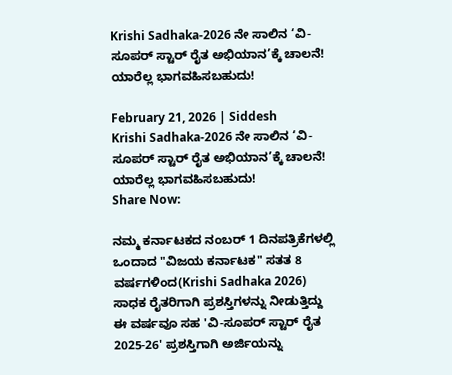Krishi Sadhaka-2026 ನೇ ಸಾಲಿನ ‘ವಿ-ಸೂಪರ್ ಸ್ಟಾರ್ ರೈತ ಅಭಿಯಾನ’ಕ್ಕೆ ಚಾಲನೆ! ಯಾರೆಲ್ಲ ಭಾಗವಹಿಸಬಹುದು!

February 21, 2026 | Siddesh
Krishi Sadhaka-2026 ನೇ ಸಾಲಿನ ‘ವಿ-ಸೂಪರ್ ಸ್ಟಾರ್ ರೈತ ಅಭಿಯಾನ’ಕ್ಕೆ ಚಾಲನೆ! ಯಾರೆಲ್ಲ ಭಾಗವಹಿಸಬಹುದು!
Share Now:

ನಮ್ಮ ಕರ್ನಾಟಕದ ನಂಬರ್ 1 ದಿನಪತ್ರಿಕೆಗಳಲ್ಲಿ ಒಂದಾದ "ವಿಜಯ ಕರ್ನಾಟಕ" ಸತತ 8 ವರ್ಷಗಳಿಂದ(Krishi Sadhaka 2026) ಸಾಧಕ ರೈತರಿಗಾಗಿ ಪ್ರಶಸ್ತಿಗಳನ್ನು ನೀಡುತ್ತಿದ್ದು ಈ ವರ್ಷವೂ ಸಹ 'ವಿ-ಸೂಪರ್ ಸ್ಟಾರ್ ರೈತ 2025-26' ಪ್ರಶಸ್ತಿಗಾಗಿ ಅರ್ಜಿಯನ್ನು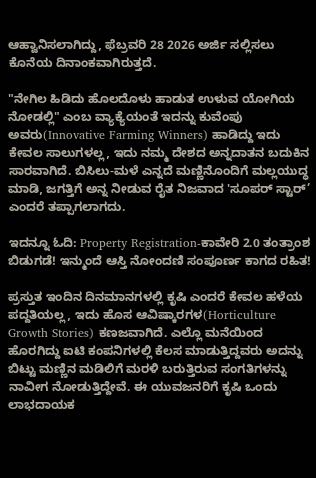ಆಹ್ವಾನಿಸಲಾಗಿದ್ದು, ಫೆಬ್ರವರಿ 28 2026 ಅರ್ಜಿ ಸಲ್ಲಿಸಲು ಕೊನೆಯ ದಿನಾಂಕವಾಗಿರುತ್ತದೆ.

"ನೇಗಿಲ ಹಿಡಿದು ಹೊಲದೊಳು ಹಾಡುತ ಉಳುವ ಯೋಗಿಯ ನೋಡಲ್ಲಿ" ಎಂಬ ವ್ಯಾಕ್ಯೆಯಂತೆ ಇದನ್ನು ಕುವೆಂಪು ಅವರು(Innovative Farming Winners) ಹಾಡಿದ್ದು ಇದು ಕೇವಲ ಸಾಲುಗಳಲ್ಲ, ಇದು ನಮ್ಮ ದೇಶದ ಅನ್ನದಾತನ ಬದುಕಿನ ಸಾರವಾಗಿದೆ. ಬಿಸಿಲು-ಮಳೆ ಎನ್ನದೆ ಮಣ್ಣಿನೊಂದಿಗೆ ಮಲ್ಲಯುದ್ಧ ಮಾಡಿ, ಜಗತ್ತಿಗೆ ಅನ್ನ ನೀಡುವ ರೈತ ನಿಜವಾದ 'ಸೂಪರ್ ಸ್ಟಾರ್’ ಎಂದರೆ ತಪ್ಪಾಗಲಾಗದು.

ಇದನ್ನೂ ಓದಿ: Property Registration-ಕಾವೇರಿ 2.0 ತಂತ್ರಾಂಶ ಬಿಡುಗಡೆ! ಇನ್ಮುಂದೆ ಆಸ್ತಿ ನೋಂದಣಿ ಸಂಪೂರ್ಣ ಕಾಗದ ರಹಿತ!

ಪ್ರಸ್ತುತ ಇಂದಿನ ದಿನಮಾನಗಳಲ್ಲಿ ಕೃಷಿ ಎಂದರೆ ಕೇವಲ ಹಳೆಯ ಪದ್ದತಿಯಲ್ಲ, ಇದು ಹೊಸ ಆವಿಷ್ಕಾರಗಳ(Horticulture Growth Stories) ಕಣಜವಾಗಿದೆ. ಎಲ್ಲೊ ಮನೆಯಿಂದ ಹೊರಗಿದ್ದು ಐಟಿ ಕಂಪನಿಗಳಲ್ಲಿ ಕೆಲಸ ಮಾಡುತ್ತಿದ್ದವರು ಅದನ್ನು ಬಿಟ್ಟು ಮಣ್ಣಿನ ಮಡಿಲಿಗೆ ಮರಳಿ ಬರುತ್ತಿರುವ ಸಂಗತಿಗಳನ್ನು ನಾವೀಗ ನೋಡುತ್ತಿದ್ದೇವೆ. ಈ ಯುವಜನರಿಗೆ ಕೃಷಿ ಒಂದು ಲಾಭದಾಯಕ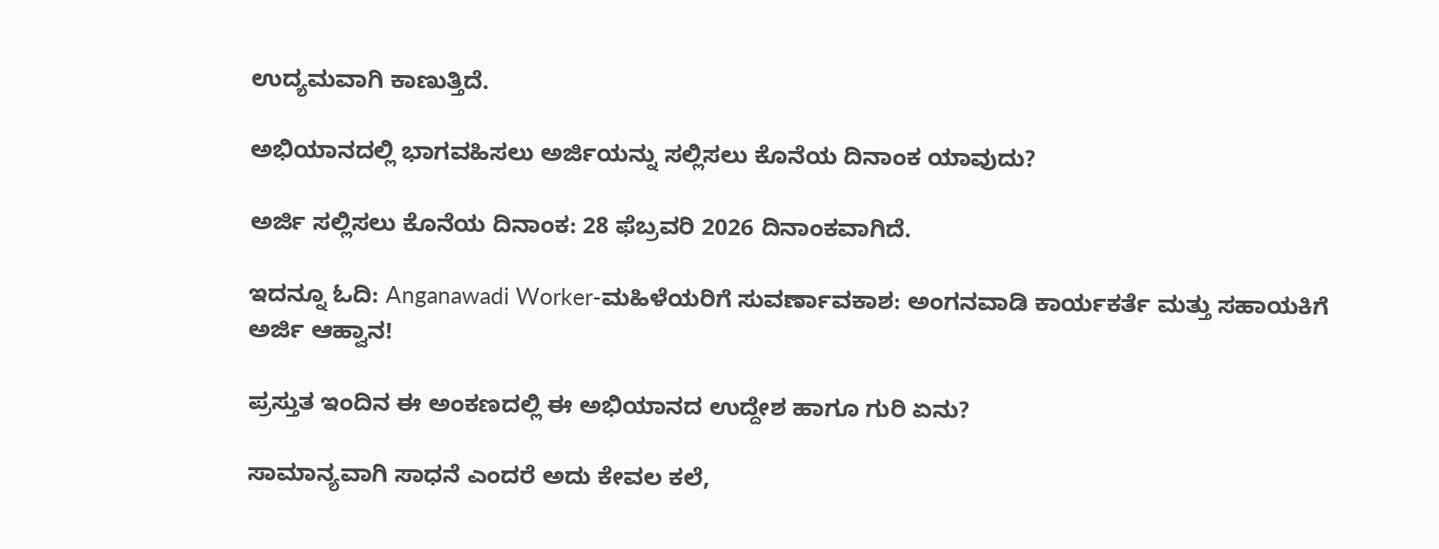ಉದ್ಯಮವಾಗಿ ಕಾಣುತ್ತಿದೆ.

ಅಭಿಯಾನದಲ್ಲಿ ಭಾಗವಹಿಸಲು ಅರ್ಜಿಯನ್ನು ಸಲ್ಲಿಸಲು ಕೊನೆಯ ದಿನಾಂಕ ಯಾವುದು?

ಅರ್ಜಿ ಸಲ್ಲಿಸಲು ಕೊನೆಯ ದಿನಾಂಕ: 28 ಫೆಬ್ರವರಿ 2026 ದಿನಾಂಕವಾಗಿದೆ.

ಇದನ್ನೂ ಓದಿ: Anganawadi Worker-ಮಹಿಳೆಯರಿಗೆ ಸುವರ್ಣಾವಕಾಶ: ಅಂಗನವಾಡಿ ಕಾರ್ಯಕರ್ತೆ ಮತ್ತು ಸಹಾಯಕಿಗೆ ಅರ್ಜಿ ಆಹ್ವಾನ!

ಪ್ರಸ್ತುತ ಇಂದಿನ ಈ ಅಂಕಣದಲ್ಲಿ ಈ ಅಭಿಯಾನದ ಉದ್ದೇಶ ಹಾಗೂ ಗುರಿ ಏನು?

ಸಾಮಾನ್ಯವಾಗಿ ಸಾಧನೆ ಎಂದರೆ ಅದು ಕೇವಲ ಕಲೆ,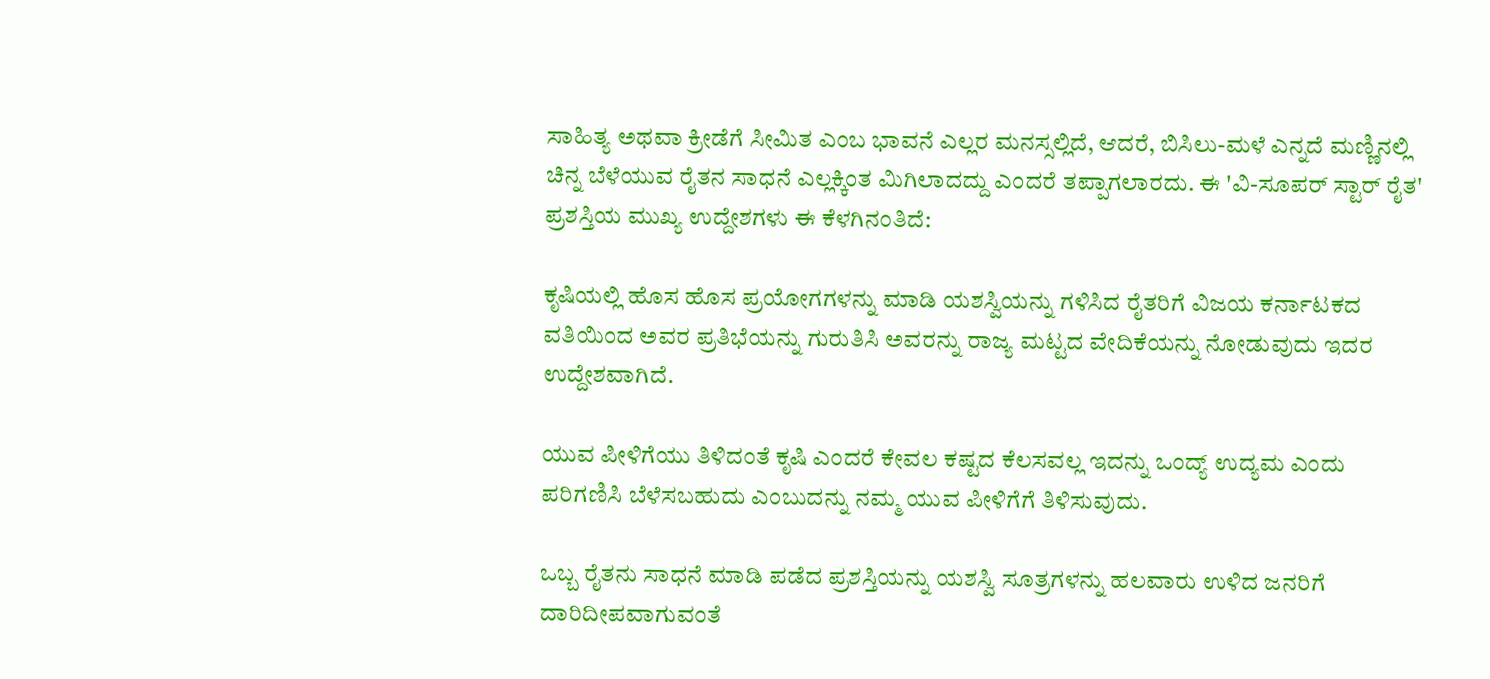ಸಾಹಿತ್ಯ ಅಥವಾ ಕ್ರೀಡೆಗೆ ಸೀಮಿತ ಎಂಬ ಭಾವನೆ ಎಲ್ಲರ ಮನಸ್ಸಲ್ಲಿದೆ, ಆದರೆ, ಬಿಸಿಲು-ಮಳೆ ಎನ್ನದೆ ಮಣ್ಣಿನಲ್ಲಿ ಚಿನ್ನ ಬೆಳೆಯುವ ರೈತನ ಸಾಧನೆ ಎಲ್ಲಕ್ಕಿಂತ ಮಿಗಿಲಾದದ್ದು ಎಂದರೆ ತಪ್ಪಾಗಲಾರದು. ಈ 'ವಿ-ಸೂಪರ್ ಸ್ಟಾರ್ ರೈತ' ಪ್ರಶಸ್ತಿಯ ಮುಖ್ಯ ಉದ್ದೇಶಗಳು ಈ ಕೆಳಗಿನಂತಿದೆ:

ಕೃಷಿಯಲ್ಲಿ ಹೊಸ ಹೊಸ ಪ್ರಯೋಗಗಳನ್ನು ಮಾಡಿ ಯಶಸ್ವಿಯನ್ನು ಗಳಿಸಿದ ರೈತರಿಗೆ ವಿಜಯ ಕರ್ನಾಟಕದ ವತಿಯಿಂದ ಅವರ ಪ್ರತಿಭೆಯನ್ನು ಗುರುತಿಸಿ ಅವರನ್ನು ರಾಜ್ಯ ಮಟ್ಟದ ವೇದಿಕೆಯನ್ನು ನೋಡುವುದು ಇದರ ಉದ್ದೇಶವಾಗಿದೆ.

ಯುವ ಪೀಳಿಗೆಯು ತಿಳಿದಂತೆ ಕೃಷಿ ಎಂದರೆ ಕೇವಲ ಕಷ್ಟದ ಕೆಲಸವಲ್ಲ ಇದನ್ನು ಒಂದ್ಯ್ ಉದ್ಯಮ ಎಂದು ಪರಿಗಣಿಸಿ ಬೆಳೆಸಬಹುದು ಎಂಬುದನ್ನು ನಮ್ಮ ಯುವ ಪೀಳಿಗೆಗೆ ತಿಳಿಸುವುದು.

ಒಬ್ಬ ರೈತನು ಸಾಧನೆ ಮಾಡಿ ಪಡೆದ ಪ್ರಶಸ್ತಿಯನ್ನು ಯಶಸ್ವಿ ಸೂತ್ರಗಳನ್ನು ಹಲವಾರು ಉಳಿದ ಜನರಿಗೆ ದಾರಿದೀಪವಾಗುವಂತೆ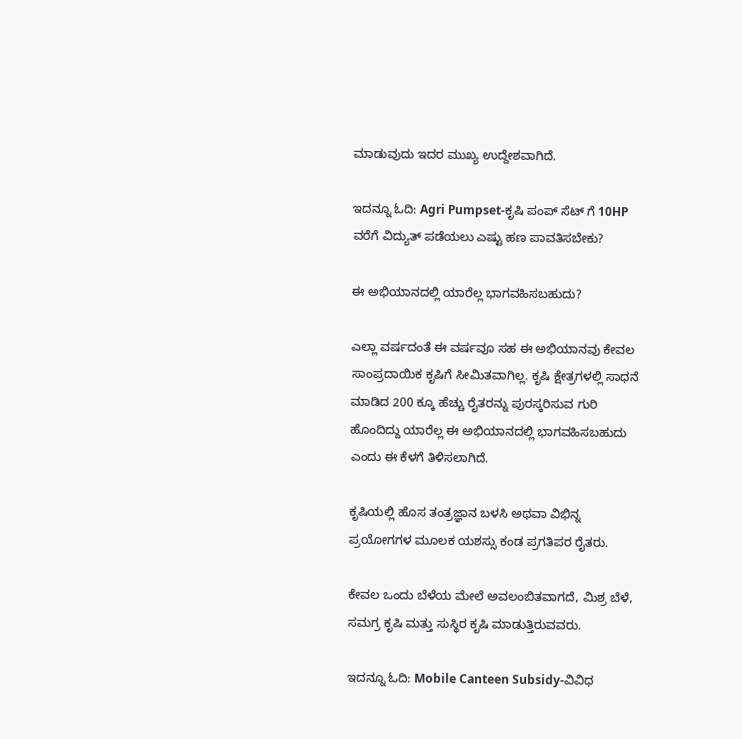ಮಾಡುವುದು ಇದರ ಮುಖ್ಯ ಉದ್ದೇಶವಾಗಿದೆ.

ಇದನ್ನೂ ಓದಿ: Agri Pumpset-ಕೃಷಿ ಪಂಪ್ ಸೆಟ್ ಗೆ 10HP ವರೆಗೆ ವಿದ್ಯುತ್ ಪಡೆಯಲು ಎಷ್ಟು ಹಣ ಪಾವತಿಸಬೇಕು?

ಈ ಅಭಿಯಾನದಲ್ಲಿ ಯಾರೆಲ್ಲ ಭಾಗವಹಿಸಬಹುದು?

ಎಲ್ಲಾ ವರ್ಷದಂತೆ ಈ ವರ್ಷವೂ ಸಹ ಈ ಅಭಿಯಾನವು ಕೇವಲ ಸಾಂಪ್ರದಾಯಿಕ ಕೃಷಿಗೆ ಸೀಮಿತವಾಗಿಲ್ಲ. ಕೃಷಿ ಕ್ಷೇತ್ರಗಳಲ್ಲಿ ಸಾಧನೆ ಮಾಡಿದ 200 ಕ್ಕೂ ಹೆಚ್ಚು ರೈತರನ್ನು ಪುರಸ್ಕರಿಸುವ ಗುರಿ ಹೊಂದಿದ್ದು ಯಾರೆಲ್ಲ ಈ ಅಭಿಯಾನದಲ್ಲಿ ಭಾಗವಹಿಸಬಹುದು ಎಂದು ಈ ಕೆಳಗೆ ತಿಳಿಸಲಾಗಿದೆ.

ಕೃಷಿಯಲ್ಲಿ ಹೊಸ ತಂತ್ರಜ್ಞಾನ ಬಳಸಿ ಅಥವಾ ವಿಭಿನ್ನ ಪ್ರಯೋಗಗಳ ಮೂಲಕ ಯಶಸ್ಸು ಕಂಡ ಪ್ರಗತಿಪರ ರೈತರು.

ಕೇವಲ ಒಂದು ಬೆಳೆಯ ಮೇಲೆ ಅವಲಂಬಿತವಾಗದೆ, ಮಿಶ್ರ ಬೆಳೆ, ಸಮಗ್ರ ಕೃಷಿ ಮತ್ತು ಸುಸ್ಥಿರ ಕೃಷಿ ಮಾಡುತ್ತಿರುವವರು.

ಇದನ್ನೂ ಓದಿ: Mobile Canteen Subsidy-ವಿವಿಧ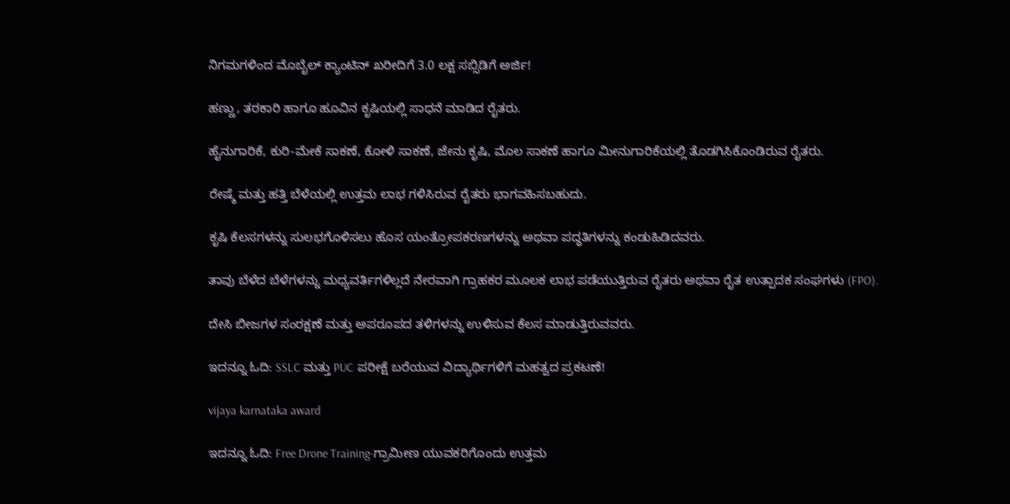ನಿಗಮಗಳಿಂದ ಮೊಬೈಲ್ ಕ್ಯಾಂಟಿನ್ ಖರೀದಿಗೆ 3.0 ಲಕ್ಷ ಸಬ್ಸಿಡಿಗೆ ಅರ್ಜಿ!

ಹಣ್ಣು, ತರಕಾರಿ ಹಾಗೂ ಹೂವಿನ ಕೃಷಿಯಲ್ಲಿ ಸಾಧನೆ ಮಾಡಿದ ರೈತರು.

ಹೈನುಗಾರಿಕೆ, ಕುರಿ-ಮೇಕೆ ಸಾಕಣೆ, ಕೋಳಿ ಸಾಕಣೆ, ಜೇನು ಕೃಷಿ, ಮೊಲ ಸಾಕಣೆ ಹಾಗೂ ಮೀನುಗಾರಿಕೆಯಲ್ಲಿ ತೊಡಗಿಸಿಕೊಂಡಿರುವ ರೈತರು.

ರೇಷ್ಮೆ ಮತ್ತು ಹತ್ತಿ ಬೆಳೆಯಲ್ಲಿ ಉತ್ತಮ ಲಾಭ ಗಳಿಸಿರುವ ರೈತರು ಭಾಗವಹಿಸಬಹುದು.

ಕೃಷಿ ಕೆಲಸಗಳನ್ನು ಸುಲಭಗೊಳಿಸಲು ಹೊಸ ಯಂತ್ರೋಪಕರಣಗಳನ್ನು ಅಥವಾ ಪದ್ಧತಿಗಳನ್ನು ಕಂಡುಹಿಡಿದವರು.

ತಾವು ಬೆಳೆದ ಬೆಳೆಗಳನ್ನು ಮಧ್ಯವರ್ತಿಗಳಿಲ್ಲದೆ ನೇರವಾಗಿ ಗ್ರಾಹಕರ ಮೂಲಕ ಲಾಭ ಪಡೆಯುತ್ತಿರುವ ರೈತರು ಅಥವಾ ರೈತ ಉತ್ಪಾದಕ ಸಂಘಗಳು (FPO).

ದೇಸಿ ಬೀಜಗಳ ಸಂರಕ್ಷಣೆ ಮತ್ತು ಅಪರೂಪದ ತಳಿಗಳನ್ನು ಉಳಿಸುವ ಕೆಲಸ ಮಾಡುತ್ತಿರುವವರು.

ಇದನ್ನೂ ಓದಿ: SSLC ಮತ್ತು PUC ಪರೀಕ್ಷೆ ಬರೆಯುವ ವಿದ್ಯಾರ್ಥಿಗಳಿಗೆ ಮಹತ್ವದ ಪ್ರಕಟಣೆ!

vijaya karnataka award

ಇದನ್ನೂ ಓದಿ: Free Drone Training-ಗ್ರಾಮೀಣ ಯುವಕರಿಗೊಂದು ಉತ್ತಮ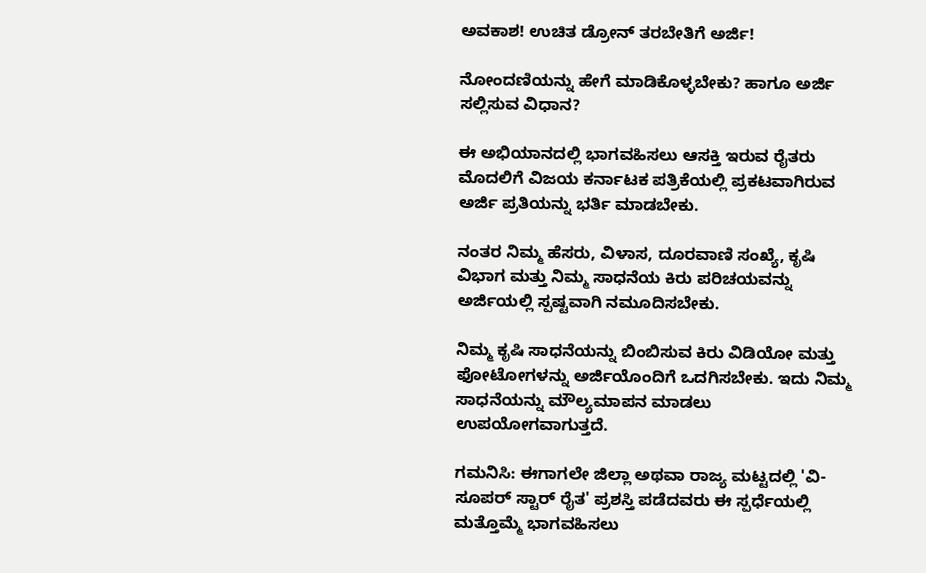ಅವಕಾಶ! ಉಚಿತ ಡ್ರೋನ್ ತರಬೇತಿಗೆ ಅರ್ಜಿ!

ನೋಂದಣಿಯನ್ನು ಹೇಗೆ ಮಾಡಿಕೊಳ್ಳಬೇಕು? ಹಾಗೂ ಅರ್ಜಿ ಸಲ್ಲಿಸುವ ವಿಧಾನ?

ಈ ಅಭಿಯಾನದಲ್ಲಿ ಭಾಗವಹಿಸಲು ಆಸಕ್ತಿ ಇರುವ ರೈತರು ಮೊದಲಿಗೆ ವಿಜಯ ಕರ್ನಾಟಕ ಪತ್ರಿಕೆಯಲ್ಲಿ ಪ್ರಕಟವಾಗಿರುವ ಅರ್ಜಿ ಪ್ರತಿಯನ್ನು ಭರ್ತಿ ಮಾಡಬೇಕು.

ನಂತರ ನಿಮ್ಮ ಹೆಸರು, ವಿಳಾಸ, ದೂರವಾಣಿ ಸಂಖ್ಯೆ, ಕೃಷಿ ವಿಭಾಗ ಮತ್ತು ನಿಮ್ಮ ಸಾಧನೆಯ ಕಿರು ಪರಿಚಯವನ್ನು ಅರ್ಜಿಯಲ್ಲಿ ಸ್ಪಷ್ಟವಾಗಿ ನಮೂದಿಸಬೇಕು.

ನಿಮ್ಮ ಕೃಷಿ ಸಾಧನೆಯನ್ನು ಬಿಂಬಿಸುವ ಕಿರು ವಿಡಿಯೋ ಮತ್ತು ಫೋಟೋಗಳನ್ನು ಅರ್ಜಿಯೊಂದಿಗೆ ಒದಗಿಸಬೇಕು. ಇದು ನಿಮ್ಮ ಸಾಧನೆಯನ್ನು ಮೌಲ್ಯಮಾಪನ ಮಾಡಲು ಉಪಯೋಗವಾಗುತ್ತದೆ.

ಗಮನಿಸಿ: ಈಗಾಗಲೇ ಜಿಲ್ಲಾ ಅಥವಾ ರಾಜ್ಯ ಮಟ್ಟದಲ್ಲಿ 'ವಿ-ಸೂಪರ್ ಸ್ಟಾರ್ ರೈತ' ಪ್ರಶಸ್ತಿ ಪಡೆದವರು ಈ ಸ್ಪರ್ಧೆಯಲ್ಲಿ ಮತ್ತೊಮ್ಮೆ ಭಾಗವಹಿಸಲು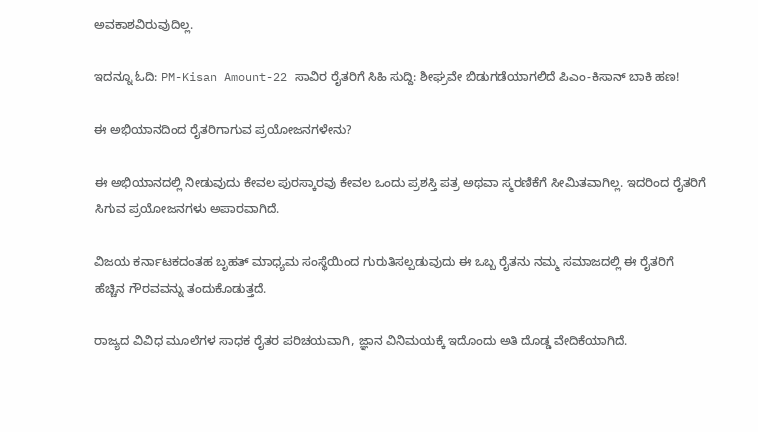ಅವಕಾಶವಿರುವುದಿಲ್ಲ.

ಇದನ್ನೂ ಓದಿ: PM-Kisan Amount-22 ಸಾವಿರ ರೈತರಿಗೆ ಸಿಹಿ ಸುದ್ದಿ: ಶೀಘ್ರವೇ ಬಿಡುಗಡೆಯಾಗಲಿದೆ ಪಿಎಂ-ಕಿಸಾನ್ ಬಾಕಿ ಹಣ!

ಈ ಅಭಿಯಾನದಿಂದ ರೈತರಿಗಾಗುವ ಪ್ರಯೋಜನಗಳೇನು?

ಈ ಅಭಿಯಾನದಲ್ಲಿ ನೀಡುವುದು ಕೇವಲ ಪುರಸ್ಕಾರವು ಕೇವಲ ಒಂದು ಪ್ರಶಸ್ತಿ ಪತ್ರ ಅಥವಾ ಸ್ಮರಣಿಕೆಗೆ ಸೀಮಿತವಾಗಿಲ್ಲ. ಇದರಿಂದ ರೈತರಿಗೆ ಸಿಗುವ ಪ್ರಯೋಜನಗಳು ಅಪಾರವಾಗಿದೆ.

ವಿಜಯ ಕರ್ನಾಟಕದಂತಹ ಬೃಹತ್ ಮಾಧ್ಯಮ ಸಂಸ್ಥೆಯಿಂದ ಗುರುತಿಸಲ್ಪಡುವುದು ಈ ಒಬ್ಬ ರೈತನು ನಮ್ಮ ಸಮಾಜದಲ್ಲಿ ಈ ರೈತರಿಗೆ ಹೆಚ್ಚಿನ ಗೌರವವನ್ನು ತಂದುಕೊಡುತ್ತದೆ.

ರಾಜ್ಯದ ವಿವಿಧ ಮೂಲೆಗಳ ಸಾಧಕ ರೈತರ ಪರಿಚಯವಾಗಿ, ಜ್ಞಾನ ವಿನಿಮಯಕ್ಕೆ ಇದೊಂದು ಅತಿ ದೊಡ್ಡ ವೇದಿಕೆಯಾಗಿದೆ.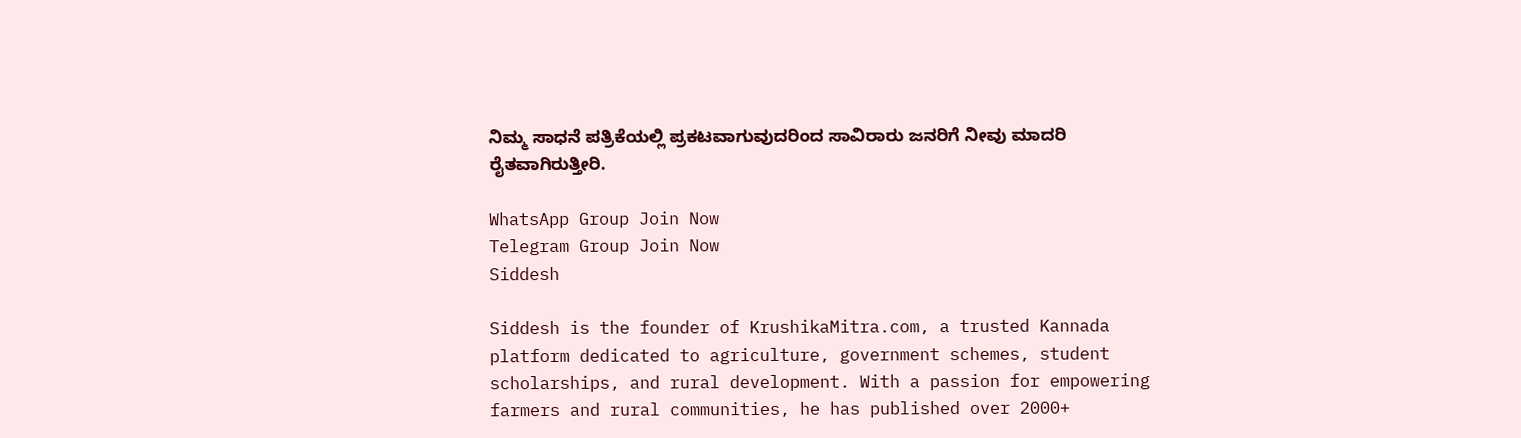ನಿಮ್ಮ ಸಾಧನೆ ಪತ್ರಿಕೆಯಲ್ಲಿ ಪ್ರಕಟವಾಗುವುದರಿಂದ ಸಾವಿರಾರು ಜನರಿಗೆ ನೀವು ಮಾದರಿ ರೈತವಾಗಿರುತ್ತೀರಿ.

WhatsApp Group Join Now
Telegram Group Join Now
Siddesh

Siddesh is the founder of KrushikaMitra.com, a trusted Kannada platform dedicated to agriculture, government schemes, student scholarships, and rural development. With a passion for empowering farmers and rural communities, he has published over 2000+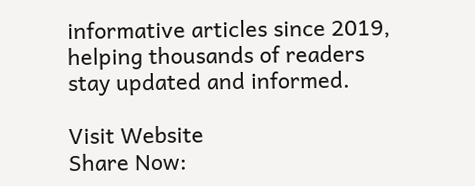informative articles since 2019, helping thousands of readers stay updated and informed.

Visit Website
Share Now: